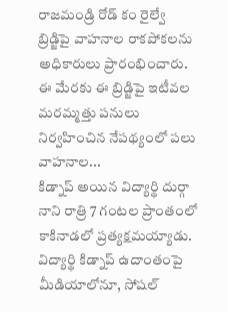రాజమండ్రి రోడ్ కం రైల్వే బ్రిడ్జిపై వాహనాల రాకపోకలను అధికారులు ప్రారంభించారు. ఈ మేరకు ఈ బ్రిడ్జిపై ఇటీవల మరమ్మత్తు పనులు నిర్వహించిన నేపథ్యంలో పలు వాహనాల...
కిడ్నాప్ అయిన విద్యార్థి దుర్గా నాని రాత్రి 7 గంటల ప్రాంతంలో కాకినాడలో ప్రత్యక్షమయ్యాడు. విద్యార్థి కిడ్నాప్ ఉదాంతంపై మీడియాలోనూ, సోషల్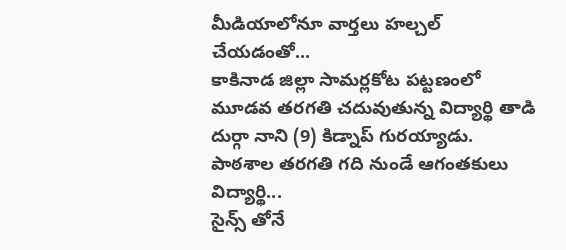మీడియాలోనూ వార్తలు హల్చల్ చేయడంతో...
కాకినాడ జిల్లా సామర్లకోట పట్టణంలో మూడవ తరగతి చదువుతున్న విద్యార్థి తాడి దుర్గా నాని (9) కిడ్నాప్ గురయ్యాడు. పాఠశాల తరగతి గది నుండే ఆగంతకులు విద్యార్థి...
సైన్స్ తోనే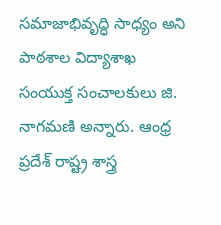సమాజాభివృద్ధి సాధ్యం అని పాఠశాల విద్యాశాఖ సంయుక్త సంచాలకులు జి. నాగమణి అన్నారు. ఆంధ్ర ప్రదేశ్ రాష్ట్ర శాస్త్ర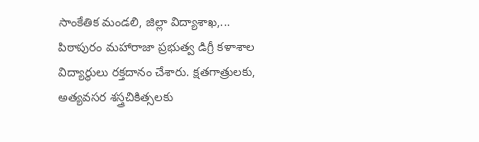సాంకేతిక మండలి, జిల్లా విద్యాశాఖ,...
పిఠాపురం మహారాజా ప్రభుత్వ డిగ్రీ కళాశాల విద్యార్థులు రక్తదానం చేశారు. క్షతగాత్రులకు, అత్యవసర శస్త్రచికిత్సలకు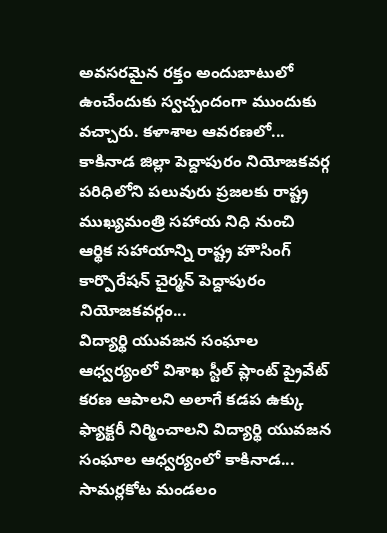అవసరమైన రక్తం అందుబాటులో ఉంచేందుకు స్వచ్చందంగా ముందుకు వచ్చారు. కళాశాల ఆవరణలో...
కాకినాడ జిల్లా పెద్దాపురం నియోజకవర్గ పరిధిలోని పలువురు ప్రజలకు రాష్ట్ర ముఖ్యమంత్రి సహాయ నిధి నుంచి ఆర్థిక సహాయాన్ని రాష్ట్ర హౌసింగ్ కార్పొరేషన్ చైర్మన్ పెద్దాపురం నియోజకవర్గం...
విద్యార్థి యువజన సంఘాల ఆధ్వర్యంలో విశాఖ స్టీల్ ప్లాంట్ ప్రైవేట్ కరణ ఆపాలని అలాగే కడప ఉక్కు ఫ్యాక్టరీ నిర్మించాలని విద్యార్థి యువజన సంఘాల ఆధ్వర్యంలో కాకినాడ...
సామర్లకోట మండలం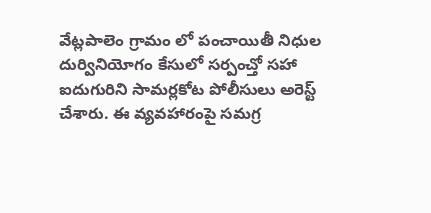వేట్లపాలెం గ్రామం లో పంచాయితీ నిధుల దుర్వినియోగం కేసులో సర్పంచ్తో సహా ఐదుగురిని సామర్లకోట పోలీసులు అరెస్ట్ చేశారు. ఈ వ్యవహారంపై సమగ్ర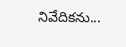నివేదికను...